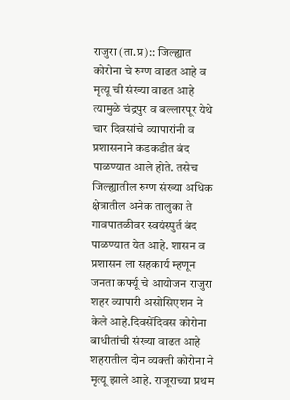राजुरा (ता.प्र):: जिल्ह्यात कोरोना चे रुग्ण वाढत आहे व मृत्यू ची संख्या वाढत आहे त्यामुळे चंद्रपुर व बल्लारपूर येथे चार दिवसांचे व्यापारांनी व प्रशासनाने कडकडीत बंद पाळण्यात आले होते. तसेच जिल्ह्यातील रुग्ण संख्या अधिक क्षेत्रातील अनेक तालुका ते गावपातळीवर स्वयंस्पुर्त बंद पाळण्यात येत आहे. शासन व प्रशासन ला सहकार्य म्हणून जनता कर्फ्यू चे आयोजन राजुरा शहर व्यापारी असोसिएशन ने केले आहे.दिवसेंदिवस कोरोना बाधीतांची संख्या वाढत आहे शहरातील दोन व्यक्ती कोरोना ने मृत्यू झाले आहे. राजूराच्या प्रथम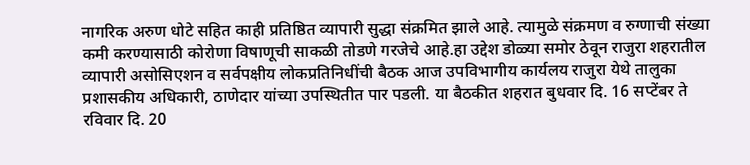नागरिक अरुण धोटे सहित काही प्रतिष्ठित व्यापारी सुद्धा संक्रमित झाले आहे. त्यामुळे संक्रमण व रुग्णाची संख्या कमी करण्यासाठी कोरोणा विषाणूची साकळी तोडणे गरजेचे आहे.हा उद्देश डोळ्या समोर ठेवून राजुरा शहरातील व्यापारी असोसिएशन व सर्वपक्षीय लोकप्रतिनिधींची बैठक आज उपविभागीय कार्यलय राजुरा येथे तालुका प्रशासकीय अधिकारी, ठाणेदार यांच्या उपस्थितीत पार पडली. या बैठकीत शहरात बुधवार दि. 16 सप्टेंबर ते रविवार दि. 20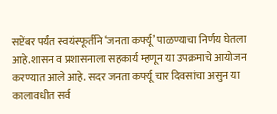सप्टेंबर पर्यंत स्वयंस्फूर्तीने ‘जनता कर्फ्यू’ पाळण्याचा निर्णय घेतला आहे.शासन व प्रशासनाला सहकार्य म्हणून या उपक्रमाचे आयोजन करण्यात आले आहे. सदर जनता कर्फ्यू चार दिवसांचा असुन या कालावधीत सर्व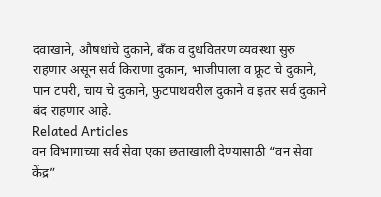दवाखाने, औषधांचे दुकाने, बॅंक व दुधवितरण व्यवस्था सुरु राहणार असून सर्व किराणा दुकान, भाजीपाला व फ्रूट चे दुकाने, पान टपरी, चाय चे दुकाने, फुटपाथवरील दुकाने व इतर सर्व दुकाने बंद राहणार आहे.
Related Articles
वन विभागाच्या सर्व सेवा एका छताखाली देण्यासाठी “वन सेवा केंद्र”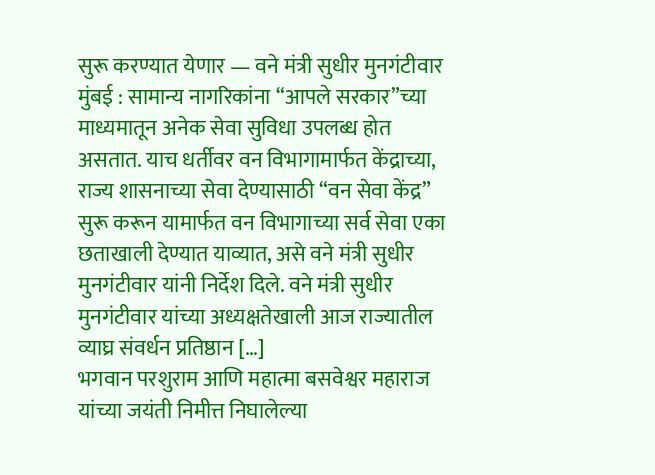सुरू करण्यात येणार — वने मंत्री सुधीर मुनगंटीवार
मुंबई : सामान्य नागरिकांना “आपले सरकार”च्या माध्यमातून अनेक सेवा सुविधा उपलब्ध होत असतात. याच धर्तीवर वन विभागामार्फत केंद्राच्या, राज्य शासनाच्या सेवा देण्यासाठी “वन सेवा केंद्र” सुरू करून यामार्फत वन विभागाच्या सर्व सेवा एका छताखाली देण्यात याव्यात, असे वने मंत्री सुधीर मुनगंटीवार यांनी निर्देश दिले. वने मंत्री सुधीर मुनगंटीवार यांच्या अध्यक्षतेखाली आज राज्यातील व्याघ्र संवर्धन प्रतिष्ठान […]
भगवान परशुराम आणि महात्मा बसवेश्वर महाराज यांच्या जयंती निमीत्त निघालेल्या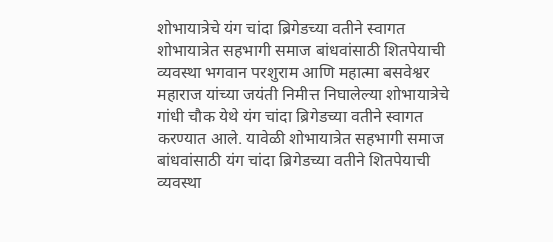शोभायात्रेचे यंग चांदा ब्रिगेडच्या वतीने स्वागत
शोभायात्रेत सहभागी समाज बांधवांसाठी शितपेयाची व्यवस्था भगवान परशुराम आणि महात्मा बसवेश्वर महाराज यांच्या जयंती निमीत्त निघालेल्या शोभायात्रेचे गांधी चौक येथे यंग चांदा ब्रिगेडच्या वतीने स्वागत करण्यात आले. यावेळी शोभायात्रेत सहभागी समाज बांधवांसाठी यंग चांदा ब्रिगेडच्या वतीने शितपेयाची व्यवस्था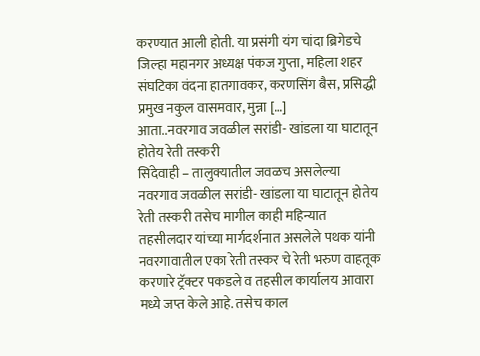करण्यात आली होती. या प्रसंगी यंग चांदा ब्रिगेडचे जिल्हा महानगर अध्यक्ष पंकज गुप्ता, महिला शहर संघटिका वंदना हातगावकर, करणसिंग बैस, प्रसिद्धी प्रमुख नकुल वासमवार, मुन्ना […]
आता..नवरगाव जवळील सरांडी- खांडला या घाटातून होतेय रेती तस्करी
सिंदेवाही – तालुक्यातील जवळच असलेल्या नवरगाव जवळील सरांडी- खांडला या घाटातून होतेय रेती तस्करी तसेच मागील काही महिन्यात तहसीलदार यांच्या मार्गदर्शनात असलेले पथक यांनी नवरगावातील एका रेती तस्कर चे रेती भरुण वाहतूक करणारे ट्रॅक्टर पकडले व तहसील कार्यालय आवारा मध्ये जप्त केले आहे. तसेच काल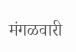मंगळवारी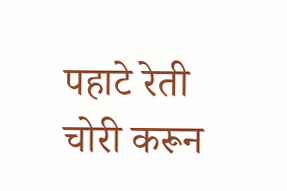पहाटे रेती चोरी करून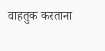वाहतुक करताना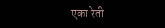एका रेती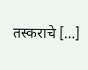तस्कराचे […]